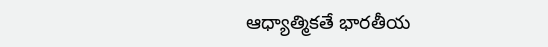ఆధ్యాత్మికతే భారతీయ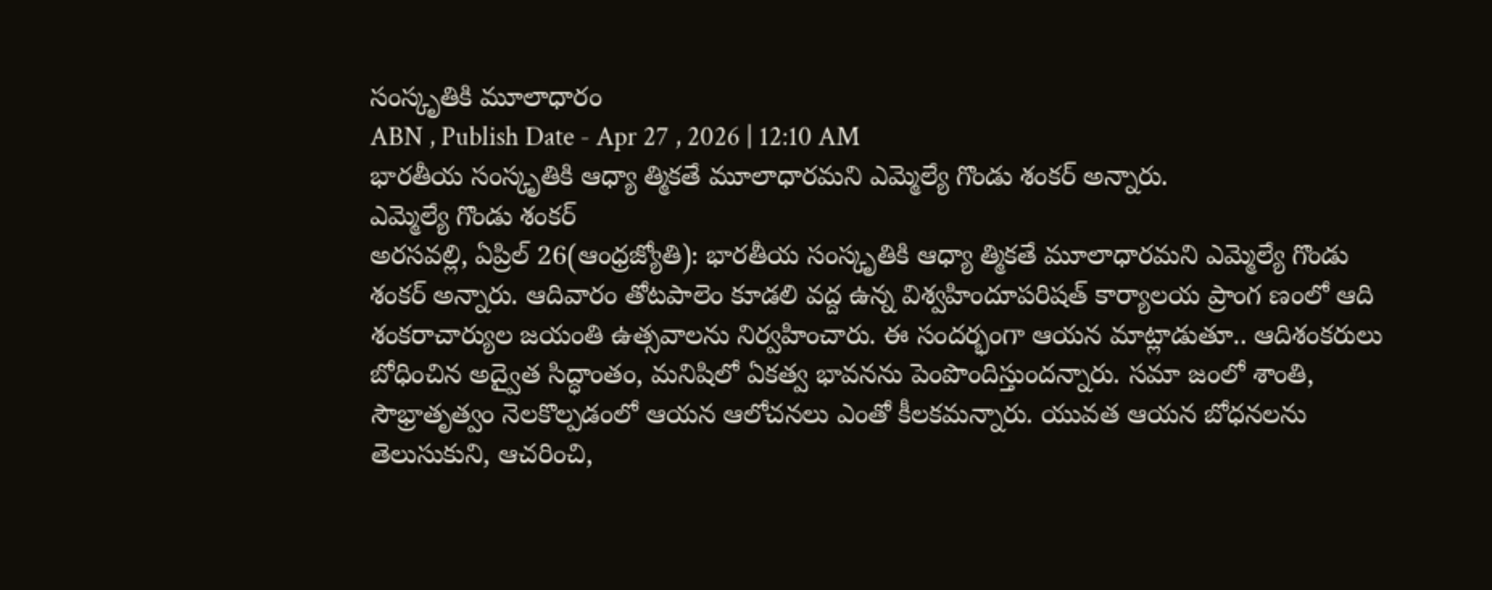సంస్కృతికి మూలాధారం
ABN , Publish Date - Apr 27 , 2026 | 12:10 AM
భారతీయ సంస్కృతికి ఆధ్యా త్మికతే మూలాధారమని ఎమ్మెల్యే గొండు శంకర్ అన్నారు.
ఎమ్మెల్యే గొండు శంకర్
అరసవల్లి, ఏప్రిల్ 26(ఆంధ్రజ్యోతి): భారతీయ సంస్కృతికి ఆధ్యా త్మికతే మూలాధారమని ఎమ్మెల్యే గొండు శంకర్ అన్నారు. ఆదివారం తోటపాలెం కూడలి వద్ద ఉన్న విశ్వహిందూపరిషత్ కార్యాలయ ప్రాంగ ణంలో ఆది శంకరాచార్యుల జయంతి ఉత్సవాలను నిర్వహించారు. ఈ సందర్భంగా ఆయన మాట్లాడుతూ.. ఆదిశంకరులు బోధించిన అద్వైత సిద్ధాంతం, మనిషిలో ఏకత్వ భావనను పెంపొందిస్తుందన్నారు. సమా జంలో శాంతి, సౌభ్రాతృత్వం నెలకొల్పడంలో ఆయన ఆలోచనలు ఎంతో కీలకమన్నారు. యువత ఆయన బోధనలను తెలుసుకుని, ఆచరించి,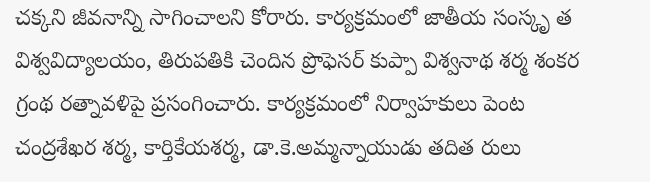చక్కని జీవనాన్ని సాగించాలని కోరారు. కార్యక్రమంలో జాతీయ సంస్కృ త విశ్వవిద్యాలయం, తిరుపతికి చెందిన ప్రొఫెసర్ కుప్పా విశ్వనాథ శర్మ శంకర గ్రంథ రత్నావళిపై ప్రసంగించారు. కార్యక్రమంలో నిర్వాహకులు పెంట చంద్రశేఖర శర్మ, కార్తికేయశర్మ, డా.కె.అమ్మన్నాయుడు తదిత రులు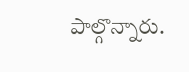పాల్గొన్నారు.